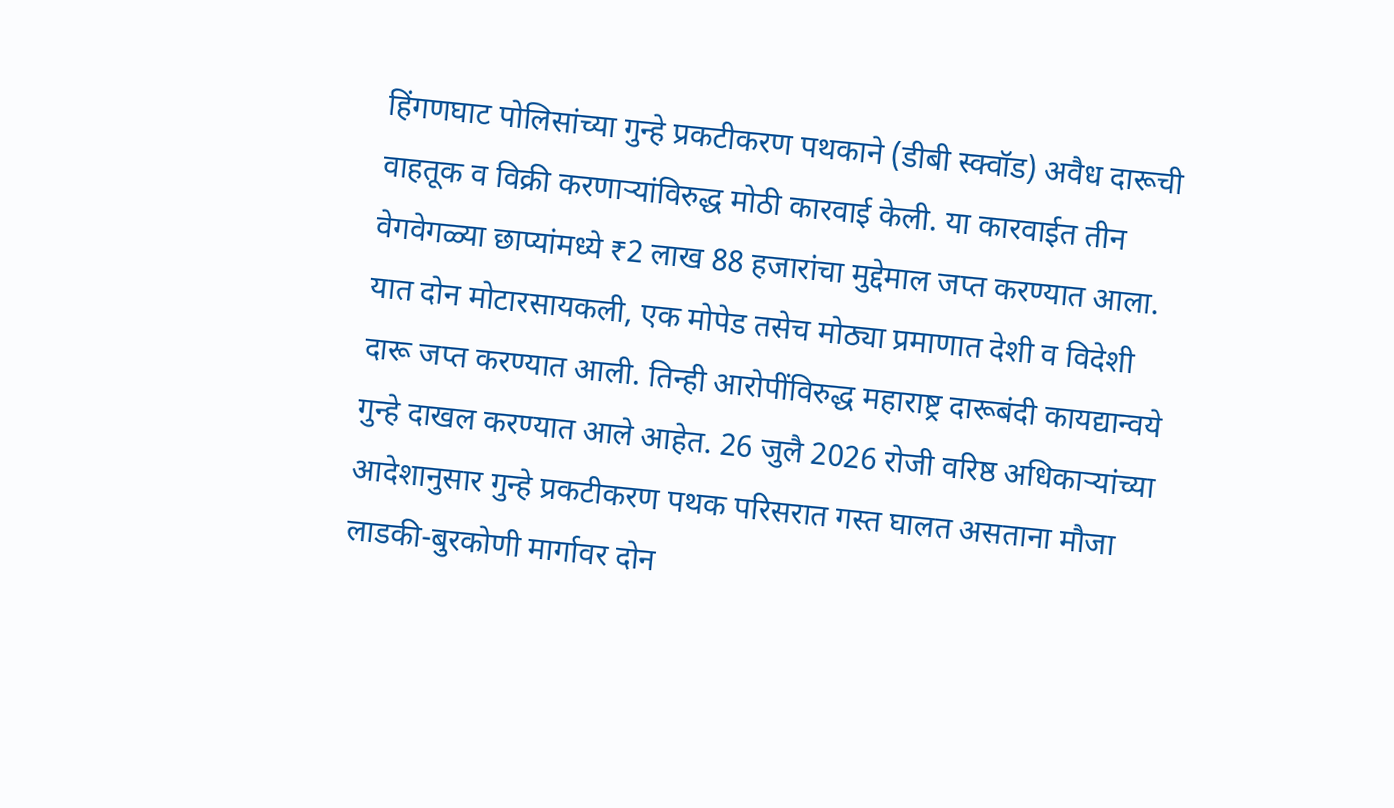हिंगणघाट पोलिसांच्या गुन्हे प्रकटीकरण पथकाने (डीबी स्क्वॉड) अवैध दारूची वाहतूक व विक्री करणाऱ्यांविरुद्ध मोठी कारवाई केली. या कारवाईत तीन वेगवेगळ्या छाप्यांमध्ये ₹2 लाख 88 हजारांचा मुद्देमाल जप्त करण्यात आला. यात दोन मोटारसायकली, एक मोपेड तसेच मोठ्या प्रमाणात देशी व विदेशी दारू जप्त करण्यात आली. तिन्ही आरोपींविरुद्ध महाराष्ट्र दारूबंदी कायद्यान्वये गुन्हे दाखल करण्यात आले आहेत. 26 जुलै 2026 रोजी वरिष्ठ अधिकाऱ्यांच्या आदेशानुसार गुन्हे प्रकटीकरण पथक परिसरात गस्त घालत असताना मौजा लाडकी-बुरकोणी मार्गावर दोन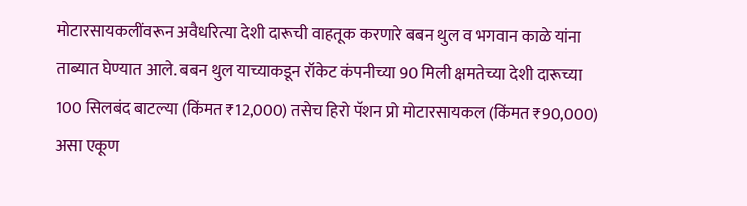मोटारसायकलींवरून अवैधरित्या देशी दारूची वाहतूक करणारे बबन थुल व भगवान काळे यांना ताब्यात घेण्यात आले. बबन थुल याच्याकडून रॉकेट कंपनीच्या 90 मिली क्षमतेच्या देशी दारूच्या 100 सिलबंद बाटल्या (किंमत ₹12,000) तसेच हिरो पॅशन प्रो मोटारसायकल (किंमत ₹90,000) असा एकूण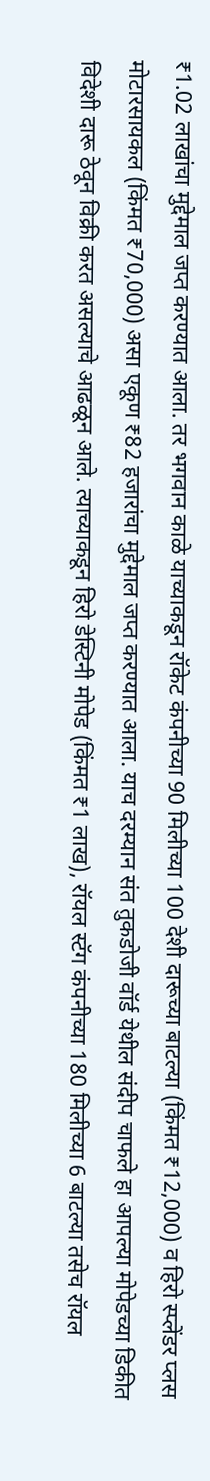₹1.02 लाखांचा मुद्देमाल जप्त करण्यात आला. तर भगवान काळे याच्याकडून रॉकेट कंपनीच्या 90 मिलीच्या 100 देशी दारूच्या बाटल्या (किंमत ₹12,000) व हिरो स्प्लेंडर प्लस मोटारसायकल (किंमत ₹70,000) असा एकूण ₹82 हजारांचा मुद्देमाल जप्त करण्यात आला. याच दरम्यान संत तुकडोजी वॉर्ड येथील संदीप चाफले हा आपल्या मोपेडच्या डिकीत विदेशी दारू ठेवून विक्री करत असल्याचे आढळून आले. त्याच्याकडून हिरो डेस्टिनी मोपेड (किंमत ₹1 लाख), रॉयल स्टॅग कंपनीच्या 180 मिलीच्या 6 बाटल्या तसेच रॉयल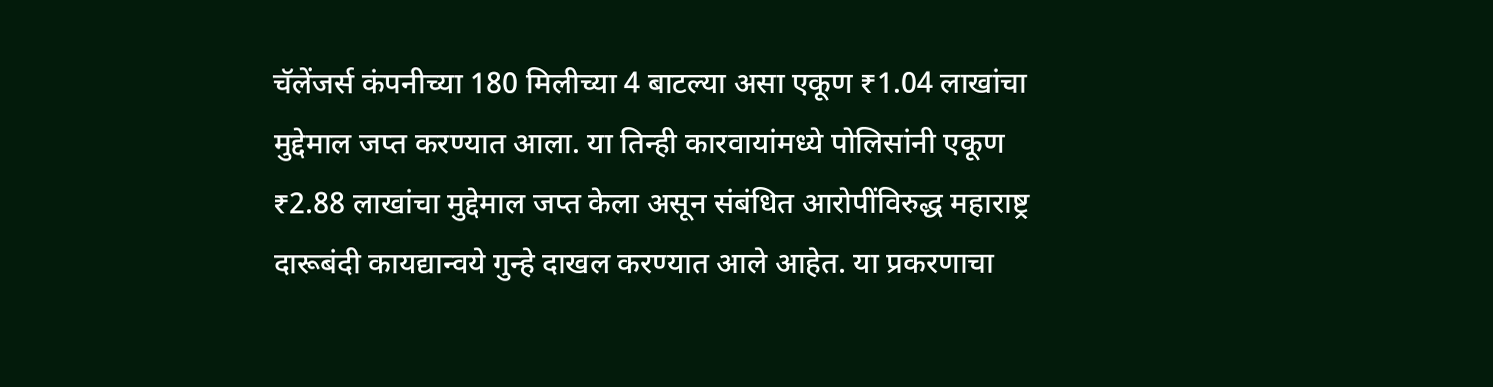चॅलेंजर्स कंपनीच्या 180 मिलीच्या 4 बाटल्या असा एकूण ₹1.04 लाखांचा मुद्देमाल जप्त करण्यात आला. या तिन्ही कारवायांमध्ये पोलिसांनी एकूण ₹2.88 लाखांचा मुद्देमाल जप्त केला असून संबंधित आरोपींविरुद्ध महाराष्ट्र दारूबंदी कायद्यान्वये गुन्हे दाखल करण्यात आले आहेत. या प्रकरणाचा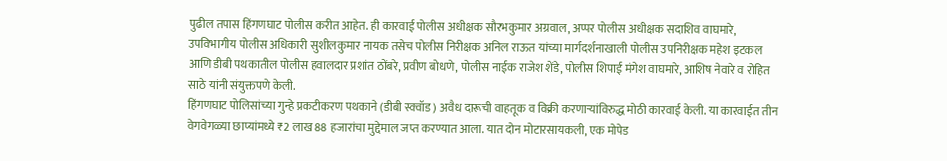पुढील तपास हिंगणघाट पोलीस करीत आहेत. ही कारवाई पोलीस अधीक्षक सौरभकुमार अग्रवाल, अप्पर पोलीस अधीक्षक सदाशिव वाघमारे, उपविभागीय पोलीस अधिकारी सुशीलकुमार नायक तसेच पोलीस निरीक्षक अनिल राऊत यांच्या मार्गदर्शनाखाली पोलीस उपनिरीक्षक महेश इटकल आणि डीबी पथकातील पोलीस हवालदार प्रशांत ठोंबरे, प्रवीण बोधणे, पोलीस नाईक राजेश शेंडे, पोलीस शिपाई मंगेश वाघमारे, आशिष नेवारे व रोहित साठे यांनी संयुक्तपणे केली.
हिंगणघाट पोलिसांच्या गुन्हे प्रकटीकरण पथकाने (डीबी स्क्वॉड) अवैध दारूची वाहतूक व विक्री करणाऱ्यांविरुद्ध मोठी कारवाई केली. या कारवाईत तीन वेगवेगळ्या छाप्यांमध्ये ₹2 लाख 88 हजारांचा मुद्देमाल जप्त करण्यात आला. यात दोन मोटारसायकली, एक मोपेड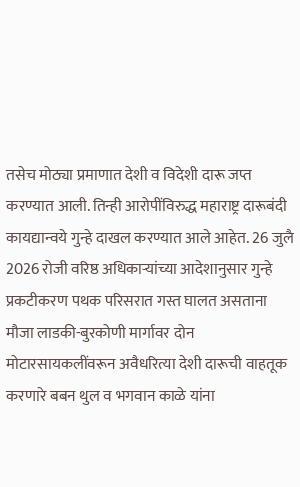तसेच मोठ्या प्रमाणात देशी व विदेशी दारू जप्त करण्यात आली. तिन्ही आरोपींविरुद्ध महाराष्ट्र दारूबंदी कायद्यान्वये गुन्हे दाखल करण्यात आले आहेत. 26 जुलै 2026 रोजी वरिष्ठ अधिकाऱ्यांच्या आदेशानुसार गुन्हे प्रकटीकरण पथक परिसरात गस्त घालत असताना मौजा लाडकी-बुरकोणी मार्गावर दोन मोटारसायकलींवरून अवैधरित्या देशी दारूची वाहतूक करणारे बबन थुल व भगवान काळे यांना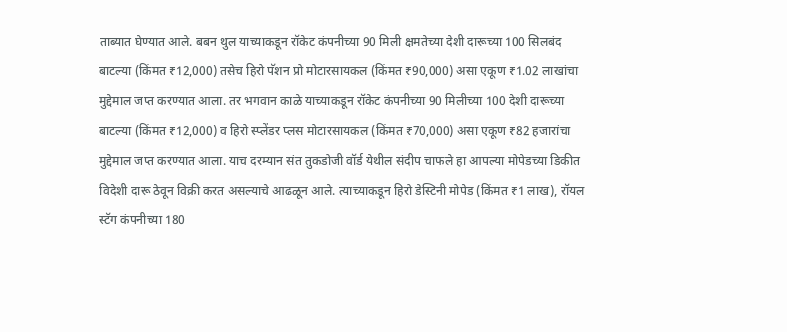ताब्यात घेण्यात आले. बबन थुल याच्याकडून रॉकेट कंपनीच्या 90 मिली क्षमतेच्या देशी दारूच्या 100 सिलबंद बाटल्या (किंमत ₹12,000) तसेच हिरो पॅशन प्रो मोटारसायकल (किंमत ₹90,000) असा एकूण ₹1.02 लाखांचा मुद्देमाल जप्त करण्यात आला. तर भगवान काळे याच्याकडून रॉकेट कंपनीच्या 90 मिलीच्या 100 देशी दारूच्या बाटल्या (किंमत ₹12,000) व हिरो स्प्लेंडर प्लस मोटारसायकल (किंमत ₹70,000) असा एकूण ₹82 हजारांचा मुद्देमाल जप्त करण्यात आला. याच दरम्यान संत तुकडोजी वॉर्ड येथील संदीप चाफले हा आपल्या मोपेडच्या डिकीत विदेशी दारू ठेवून विक्री करत असल्याचे आढळून आले. त्याच्याकडून हिरो डेस्टिनी मोपेड (किंमत ₹1 लाख), रॉयल स्टॅग कंपनीच्या 180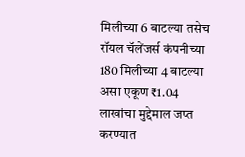मिलीच्या 6 बाटल्या तसेच रॉयल चॅलेंजर्स कंपनीच्या 180 मिलीच्या 4 बाटल्या असा एकूण ₹1.04 लाखांचा मुद्देमाल जप्त करण्यात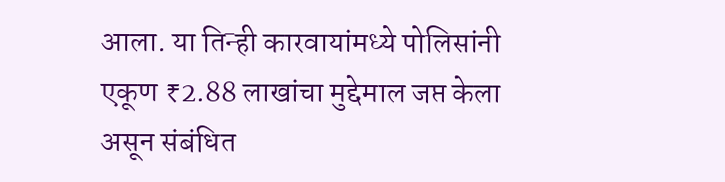आला. या तिन्ही कारवायांमध्ये पोलिसांनी एकूण ₹2.88 लाखांचा मुद्देमाल जप्त केला असून संबंधित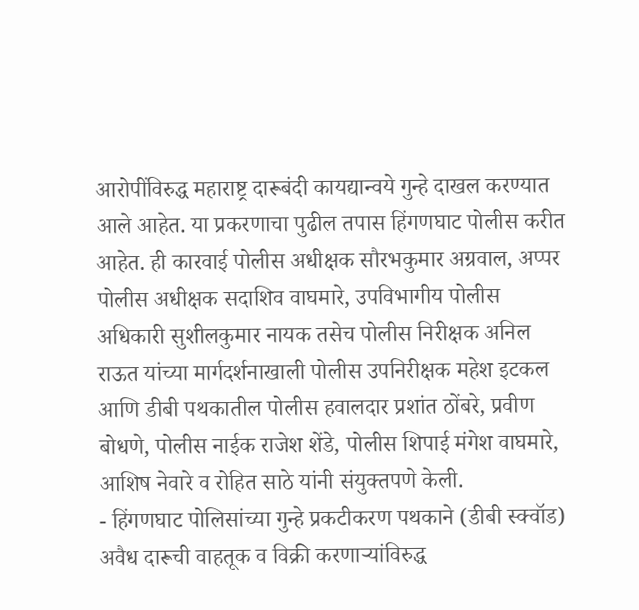आरोपींविरुद्ध महाराष्ट्र दारूबंदी कायद्यान्वये गुन्हे दाखल करण्यात आले आहेत. या प्रकरणाचा पुढील तपास हिंगणघाट पोलीस करीत आहेत. ही कारवाई पोलीस अधीक्षक सौरभकुमार अग्रवाल, अप्पर पोलीस अधीक्षक सदाशिव वाघमारे, उपविभागीय पोलीस अधिकारी सुशीलकुमार नायक तसेच पोलीस निरीक्षक अनिल राऊत यांच्या मार्गदर्शनाखाली पोलीस उपनिरीक्षक महेश इटकल आणि डीबी पथकातील पोलीस हवालदार प्रशांत ठोंबरे, प्रवीण बोधणे, पोलीस नाईक राजेश शेंडे, पोलीस शिपाई मंगेश वाघमारे, आशिष नेवारे व रोहित साठे यांनी संयुक्तपणे केली.
- हिंगणघाट पोलिसांच्या गुन्हे प्रकटीकरण पथकाने (डीबी स्क्वॉड) अवैध दारूची वाहतूक व विक्री करणाऱ्यांविरुद्ध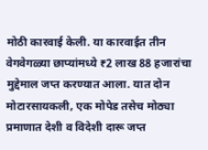मोठी कारवाई केली. या कारवाईत तीन वेगवेगळ्या छाप्यांमध्ये ₹2 लाख 88 हजारांचा मुद्देमाल जप्त करण्यात आला. यात दोन मोटारसायकली, एक मोपेड तसेच मोठ्या प्रमाणात देशी व विदेशी दारू जप्त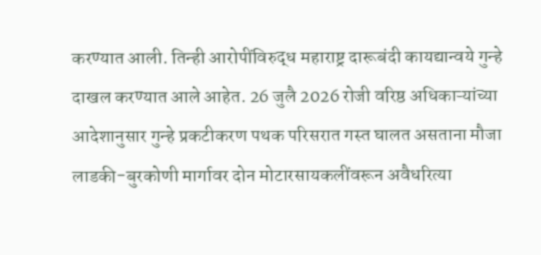करण्यात आली. तिन्ही आरोपींविरुद्ध महाराष्ट्र दारूबंदी कायद्यान्वये गुन्हे दाखल करण्यात आले आहेत. 26 जुलै 2026 रोजी वरिष्ठ अधिकाऱ्यांच्या आदेशानुसार गुन्हे प्रकटीकरण पथक परिसरात गस्त घालत असताना मौजा लाडकी-बुरकोणी मार्गावर दोन मोटारसायकलींवरून अवैधरित्या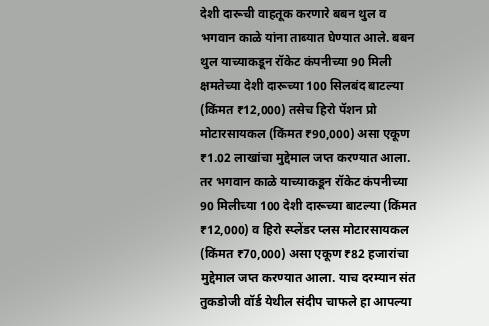देशी दारूची वाहतूक करणारे बबन थुल व भगवान काळे यांना ताब्यात घेण्यात आले. बबन थुल याच्याकडून रॉकेट कंपनीच्या 90 मिली क्षमतेच्या देशी दारूच्या 100 सिलबंद बाटल्या (किंमत ₹12,000) तसेच हिरो पॅशन प्रो मोटारसायकल (किंमत ₹90,000) असा एकूण ₹1.02 लाखांचा मुद्देमाल जप्त करण्यात आला. तर भगवान काळे याच्याकडून रॉकेट कंपनीच्या 90 मिलीच्या 100 देशी दारूच्या बाटल्या (किंमत ₹12,000) व हिरो स्प्लेंडर प्लस मोटारसायकल (किंमत ₹70,000) असा एकूण ₹82 हजारांचा मुद्देमाल जप्त करण्यात आला. याच दरम्यान संत तुकडोजी वॉर्ड येथील संदीप चाफले हा आपल्या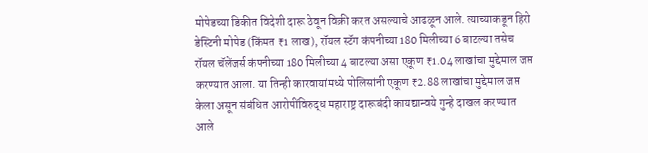मोपेडच्या डिकीत विदेशी दारू ठेवून विक्री करत असल्याचे आढळून आले. त्याच्याकडून हिरो डेस्टिनी मोपेड (किंमत ₹1 लाख), रॉयल स्टॅग कंपनीच्या 180 मिलीच्या 6 बाटल्या तसेच रॉयल चॅलेंजर्स कंपनीच्या 180 मिलीच्या 4 बाटल्या असा एकूण ₹1.04 लाखांचा मुद्देमाल जप्त करण्यात आला. या तिन्ही कारवायांमध्ये पोलिसांनी एकूण ₹2.88 लाखांचा मुद्देमाल जप्त केला असून संबंधित आरोपींविरुद्ध महाराष्ट्र दारूबंदी कायद्यान्वये गुन्हे दाखल करण्यात आले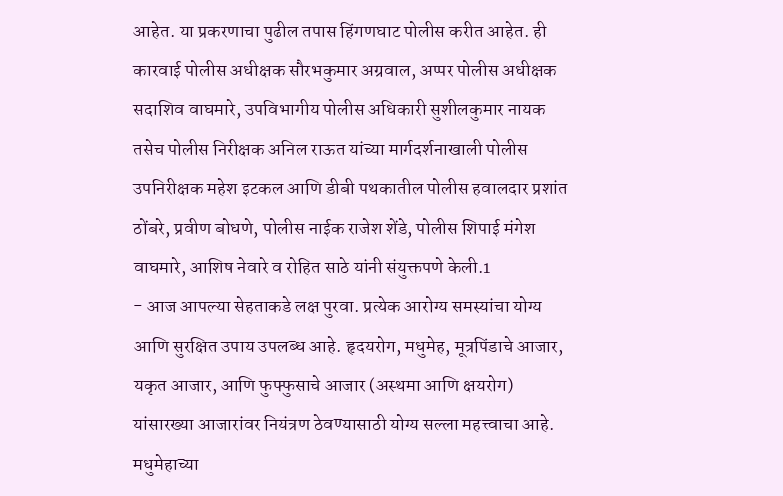आहेत. या प्रकरणाचा पुढील तपास हिंगणघाट पोलीस करीत आहेत. ही कारवाई पोलीस अधीक्षक सौरभकुमार अग्रवाल, अप्पर पोलीस अधीक्षक सदाशिव वाघमारे, उपविभागीय पोलीस अधिकारी सुशीलकुमार नायक तसेच पोलीस निरीक्षक अनिल राऊत यांच्या मार्गदर्शनाखाली पोलीस उपनिरीक्षक महेश इटकल आणि डीबी पथकातील पोलीस हवालदार प्रशांत ठोंबरे, प्रवीण बोधणे, पोलीस नाईक राजेश शेंडे, पोलीस शिपाई मंगेश वाघमारे, आशिष नेवारे व रोहित साठे यांनी संयुक्तपणे केली.1
- आज आपल्या सेहताकडे लक्ष पुरवा. प्रत्येक आरोग्य समस्यांचा योग्य आणि सुरक्षित उपाय उपलब्ध आहे. हृदयरोग, मधुमेह, मूत्रपिंडाचे आजार, यकृत आजार, आणि फुफ्फुसाचे आजार (अस्थमा आणि क्षयरोग) यांसारख्या आजारांवर नियंत्रण ठेवण्यासाठी योग्य सल्ला महत्त्वाचा आहे. मधुमेहाच्या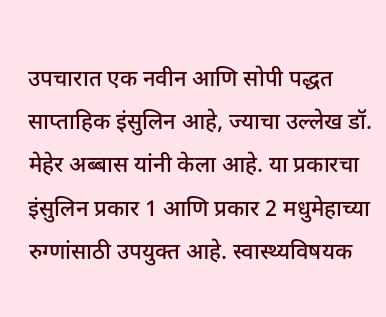उपचारात एक नवीन आणि सोपी पद्धत साप्ताहिक इंसुलिन आहे, ज्याचा उल्लेख डॉ. मेहेर अब्बास यांनी केला आहे. या प्रकारचा इंसुलिन प्रकार 1 आणि प्रकार 2 मधुमेहाच्या रुग्णांसाठी उपयुक्त आहे. स्वास्थ्यविषयक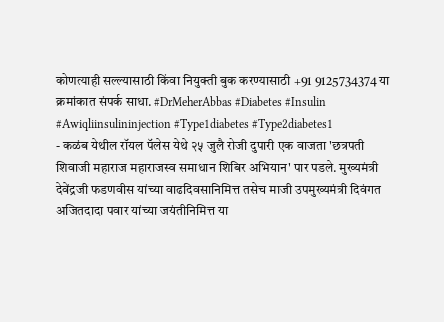कोणत्याही सल्ल्यासाठी किंवा नियुक्ती बुक करण्यासाठी +91 9125734374 या क्रमांकात संपर्क साधा. #DrMeherAbbas #Diabetes #Insulin #Awiqliinsulininjection #Type1diabetes #Type2diabetes1
- कळंब येथील रॉयल पॅलेस येथे २५ जुलै रोजी दुपारी एक वाजता 'छत्रपती शिवाजी महाराज महाराजस्व समाधान शिबिर अभियान' पार पडले. मुख्यमंत्री देवेंद्रजी फडणवीस यांच्या वाढदिवसानिमित्त तसेच माजी उपमुख्यमंत्री दिवंगत अजितदादा पवार यांच्या जयंतीनिमित्त या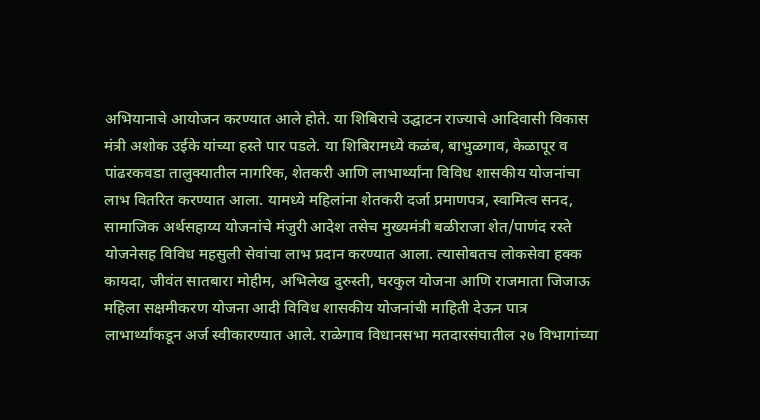अभियानाचे आयोजन करण्यात आले होते. या शिबिराचे उद्घाटन राज्याचे आदिवासी विकास मंत्री अशोक उईके यांच्या हस्ते पार पडले. या शिबिरामध्ये कळंब, बाभुळगाव, केळापूर व पांढरकवडा तालुक्यातील नागरिक, शेतकरी आणि लाभार्थ्यांना विविध शासकीय योजनांचा लाभ वितरित करण्यात आला. यामध्ये महिलांना शेतकरी दर्जा प्रमाणपत्र, स्वामित्व सनद, सामाजिक अर्थसहाय्य योजनांचे मंजुरी आदेश तसेच मुख्यमंत्री बळीराजा शेत/पाणंद रस्ते योजनेसह विविध महसुली सेवांचा लाभ प्रदान करण्यात आला. त्यासोबतच लोकसेवा हक्क कायदा, जीवंत सातबारा मोहीम, अभिलेख दुरुस्ती, घरकुल योजना आणि राजमाता जिजाऊ महिला सक्षमीकरण योजना आदी विविध शासकीय योजनांची माहिती देऊन पात्र लाभार्थ्यांकडून अर्ज स्वीकारण्यात आले. राळेगाव विधानसभा मतदारसंघातील २७ विभागांच्या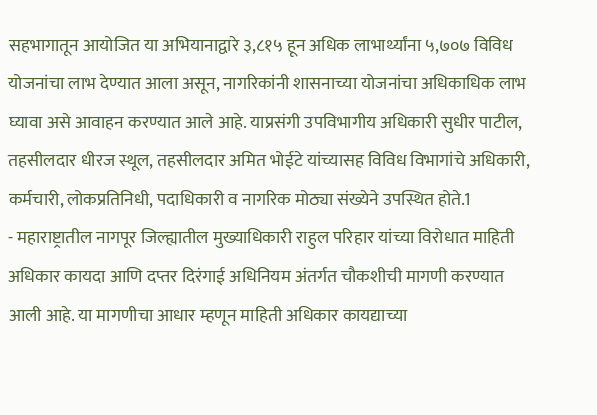सहभागातून आयोजित या अभियानाद्वारे ३,८१५ हून अधिक लाभार्थ्यांना ५,७०७ विविध योजनांचा लाभ देण्यात आला असून, नागरिकांनी शासनाच्या योजनांचा अधिकाधिक लाभ घ्यावा असे आवाहन करण्यात आले आहे. याप्रसंगी उपविभागीय अधिकारी सुधीर पाटील, तहसीलदार धीरज स्थूल, तहसीलदार अमित भोईटे यांच्यासह विविध विभागांचे अधिकारी, कर्मचारी, लोकप्रतिनिधी, पदाधिकारी व नागरिक मोठ्या संख्येने उपस्थित होते.1
- महाराष्ट्रातील नागपूर जिल्ह्यातील मुख्याधिकारी राहुल परिहार यांच्या विरोधात माहिती अधिकार कायदा आणि दप्तर दिरंगाई अधिनियम अंतर्गत चौकशीची मागणी करण्यात आली आहे. या मागणीचा आधार म्हणून माहिती अधिकार कायद्याच्या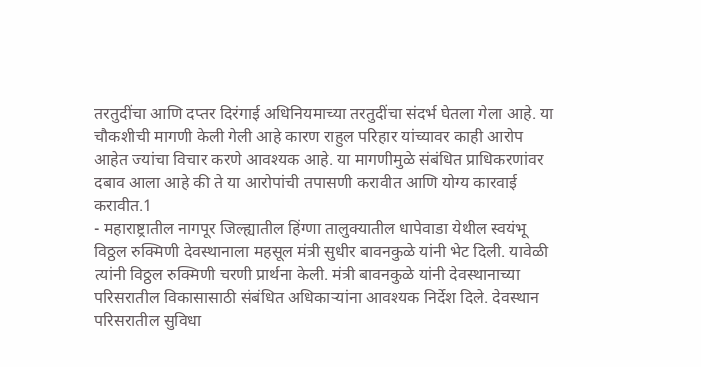तरतुदींचा आणि दप्तर दिरंगाई अधिनियमाच्या तरतुदींचा संदर्भ घेतला गेला आहे. या चौकशीची मागणी केली गेली आहे कारण राहुल परिहार यांच्यावर काही आरोप आहेत ज्यांचा विचार करणे आवश्यक आहे. या मागणीमुळे संबंधित प्राधिकरणांवर दबाव आला आहे की ते या आरोपांची तपासणी करावीत आणि योग्य कारवाई करावीत.1
- महाराष्ट्रातील नागपूर जिल्ह्यातील हिंग्णा तालुक्यातील धापेवाडा येथील स्वयंभू विठ्ठल रुक्मिणी देवस्थानाला महसूल मंत्री सुधीर बावनकुळे यांनी भेट दिली. यावेळी त्यांनी विठ्ठल रुक्मिणी चरणी प्रार्थना केली. मंत्री बावनकुळे यांनी देवस्थानाच्या परिसरातील विकासासाठी संबंधित अधिकाऱ्यांना आवश्यक निर्देश दिले. देवस्थान परिसरातील सुविधा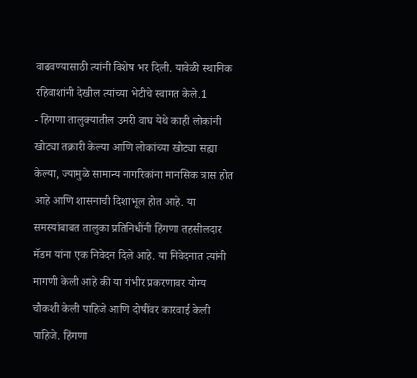वाढवण्यासाठी त्यांनी विशेष भर दिली. यावेळी स्थानिक रहिवाशांनी देखील त्यांच्या भेटीचे स्वागत केले.1
- हिंगणा तालुक्यातील उमरी वाघ येथे काही लोकांनी खोट्या तक्रारी केल्या आणि लोकांच्या खोट्या सह्या केल्या, ज्यामुळे सामान्य नागरिकांना मानसिक त्रास होत आहे आणि शासनाची दिशाभूल होत आहे. या समस्यांबाबत तालुका प्रतिनिधींनी हिंगणा तहसीलदार मॅडम यांना एक निवेदन दिले आहे. या निवेदनात त्यांनी मागणी केली आहे की या गंभीर प्रकरणावर योग्य चौकशी केली पाहिजे आणि दोषींवर कारवाई केली पाहिजे. हिंगणा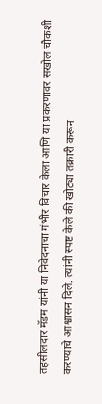तहसीलदार मॅडम यांनी या निवेदनाचा गंभीर विचार केला आणि या प्रकरणावर सखोल चौकशी करण्याचे आश्वासन दिले. त्यांनी स्पष्ट केले की खोट्या तक्रारी करून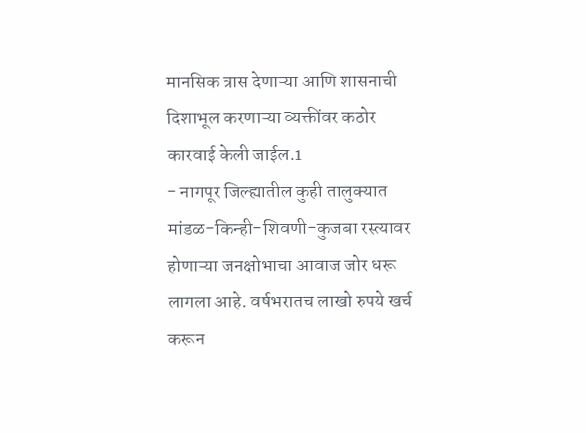मानसिक त्रास देणाऱ्या आणि शासनाची दिशाभूल करणाऱ्या व्यक्तींवर कठोर कारवाई केली जाईल.1
- नागपूर जिल्ह्यातील कुही तालुक्यात मांडळ-किन्ही-शिवणी-कुजबा रस्त्यावर होणाऱ्या जनक्षोभाचा आवाज जोर धरू लागला आहे. वर्षभरातच लाखो रुपये खर्च करून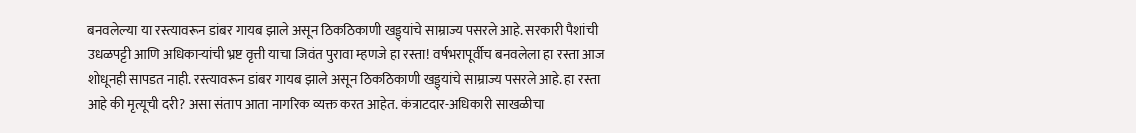बनवलेल्या या रस्त्यावरून डांबर गायब झाले असून ठिकठिकाणी खड्ड्यांचे साम्राज्य पसरले आहे. सरकारी पैशांची उधळपट्टी आणि अधिकाऱ्यांची भ्रष्ट वृत्ती याचा जिवंत पुरावा म्हणजे हा रस्ता! वर्षभरापूर्वीच बनवलेला हा रस्ता आज शोधूनही सापडत नाही. रस्त्यावरून डांबर गायब झाले असून ठिकठिकाणी खड्ड्यांचे साम्राज्य पसरले आहे. हा रस्ता आहे की मृत्यूची दरी? असा संताप आता नागरिक व्यक्त करत आहेत. कंत्राटदार-अधिकारी साखळीचा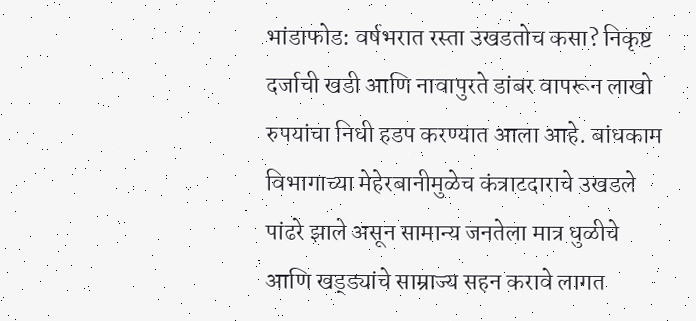भांडाफोड: वर्षभरात रस्ता उखडतोच कसा? निकृष्ट दर्जाची खडी आणि नावापुरते डांबर वापरून लाखो रुपयांचा निधी हडप करण्यात आला आहे. बांधकाम विभागाच्या मेहेरबानीमुळेच कंत्राटदाराचे उखडले पांढरे झाले असून सामान्य जनतेला मात्र धुळीचे आणि खड्ड्यांचे साम्राज्य सहन करावे लागत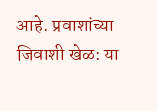आहे. प्रवाशांच्या जिवाशी खेळ: या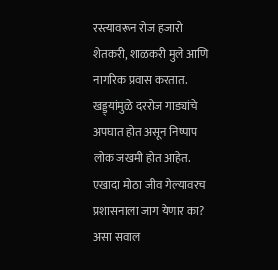रस्त्यावरून रोज हजारो शेतकरी, शाळकरी मुले आणि नागरिक प्रवास करतात. खड्ड्यांमुळे दररोज गाड्यांचे अपघात होत असून निष्पाप लोक जखमी होत आहेत. एखादा मोठा जीव गेल्यावरच प्रशासनाला जाग येणार का? असा सवाल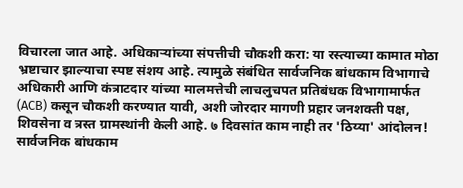विचारला जात आहे. अधिकाऱ्यांच्या संपत्तीची चौकशी करा: या रस्त्याच्या कामात मोठा भ्रष्टाचार झाल्याचा स्पष्ट संशय आहे. त्यामुळे संबंधित सार्वजनिक बांधकाम विभागाचे अधिकारी आणि कंत्राटदार यांच्या मालमत्तेची लाचलुचपत प्रतिबंधक विभागामार्फत (ACB) कसून चौकशी करण्यात यावी, अशी जोरदार मागणी प्रहार जनशक्ती पक्ष, शिवसेना व त्रस्त ग्रामस्थांनी केली आहे. ७ दिवसांत काम नाही तर 'ठिय्या' आंदोलन! सार्वजनिक बांधकाम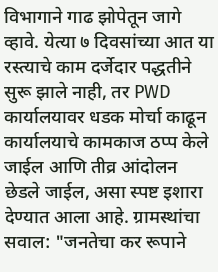विभागाने गाढ झोपेतून जागे व्हावे. येत्या ७ दिवसांच्या आत या रस्त्याचे काम दर्जेदार पद्धतीने सुरू झाले नाही, तर PWD कार्यालयावर धडक मोर्चा काढून कार्यालयाचे कामकाज ठप्प केले जाईल आणि तीव्र आंदोलन छेडले जाईल, असा स्पष्ट इशारा देण्यात आला आहे. ग्रामस्थांचा सवाल: "जनतेचा कर रूपाने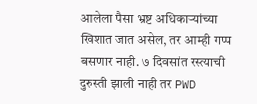आलेला पैसा भ्रष्ट अधिकाऱ्यांच्या खिशात जात असेल, तर आम्ही गप्प बसणार नाही. ७ दिवसांत रस्त्याची दुरुस्ती झाली नाही तर PWD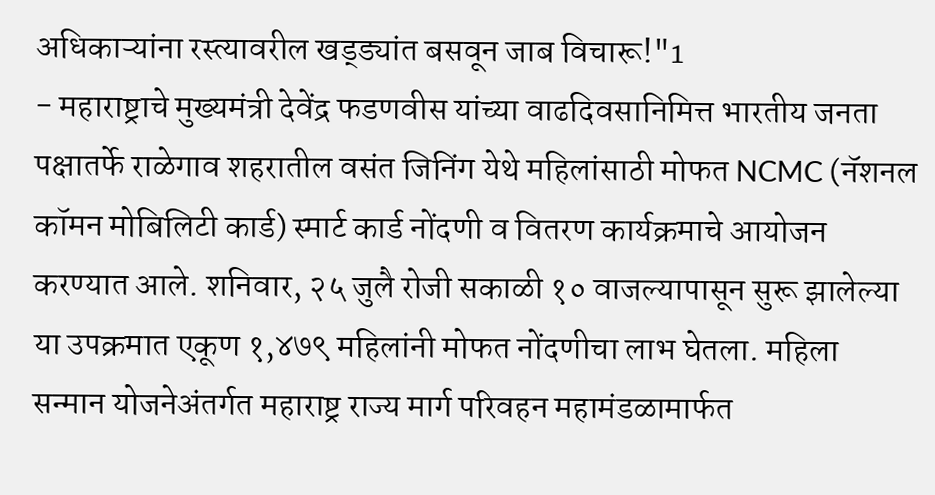अधिकाऱ्यांना रस्त्यावरील खड्ड्यांत बसवून जाब विचारू!"1
- महाराष्ट्राचे मुख्यमंत्री देवेंद्र फडणवीस यांच्या वाढदिवसानिमित्त भारतीय जनता पक्षातर्फे राळेगाव शहरातील वसंत जिनिंग येथे महिलांसाठी मोफत NCMC (नॅशनल कॉमन मोबिलिटी कार्ड) स्मार्ट कार्ड नोंदणी व वितरण कार्यक्रमाचे आयोजन करण्यात आले. शनिवार, २५ जुलै रोजी सकाळी १० वाजल्यापासून सुरू झालेल्या या उपक्रमात एकूण १,४७९ महिलांनी मोफत नोंदणीचा लाभ घेतला. महिला सन्मान योजनेअंतर्गत महाराष्ट्र राज्य मार्ग परिवहन महामंडळामार्फत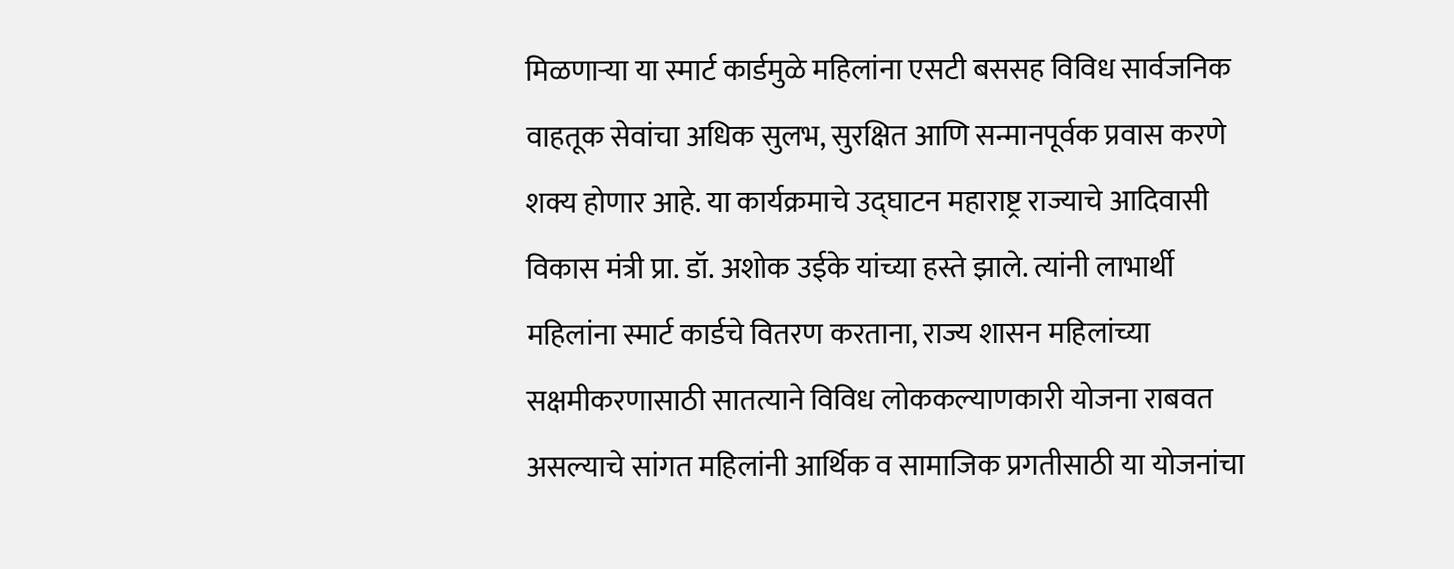मिळणाऱ्या या स्मार्ट कार्डमुळे महिलांना एसटी बससह विविध सार्वजनिक वाहतूक सेवांचा अधिक सुलभ, सुरक्षित आणि सन्मानपूर्वक प्रवास करणे शक्य होणार आहे. या कार्यक्रमाचे उद्घाटन महाराष्ट्र राज्याचे आदिवासी विकास मंत्री प्रा. डॉ. अशोक उईके यांच्या हस्ते झाले. त्यांनी लाभार्थी महिलांना स्मार्ट कार्डचे वितरण करताना, राज्य शासन महिलांच्या सक्षमीकरणासाठी सातत्याने विविध लोककल्याणकारी योजना राबवत असल्याचे सांगत महिलांनी आर्थिक व सामाजिक प्रगतीसाठी या योजनांचा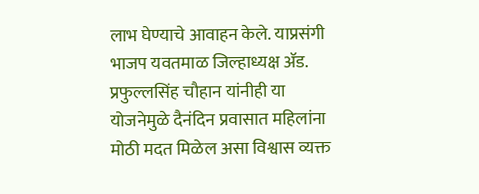लाभ घेण्याचे आवाहन केले. याप्रसंगी भाजप यवतमाळ जिल्हाध्यक्ष ॲड. प्रफुल्लसिंह चौहान यांनीही या योजनेमुळे दैनंदिन प्रवासात महिलांना मोठी मदत मिळेल असा विश्वास व्यक्त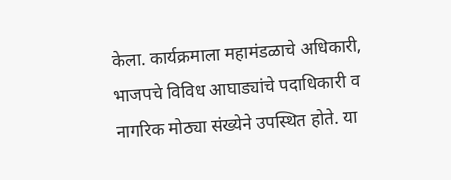केला. कार्यक्रमाला महामंडळाचे अधिकारी, भाजपचे विविध आघाड्यांचे पदाधिकारी व नागरिक मोठ्या संख्येने उपस्थित होते. या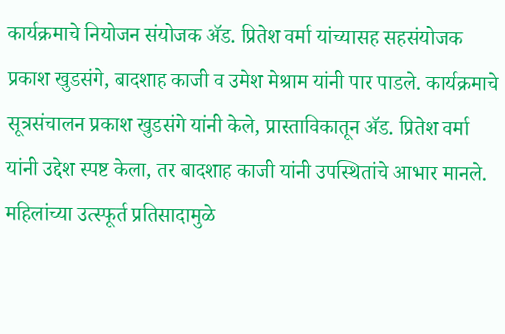कार्यक्रमाचे नियोजन संयोजक ॲड. प्रितेश वर्मा यांच्यासह सहसंयोजक प्रकाश खुडसंगे, बादशाह काजी व उमेश मेश्राम यांनी पार पाडले. कार्यक्रमाचे सूत्रसंचालन प्रकाश खुडसंगे यांनी केले, प्रास्ताविकातून ॲड. प्रितेश वर्मा यांनी उद्देश स्पष्ट केला, तर बादशाह काजी यांनी उपस्थितांचे आभार मानले. महिलांच्या उत्स्फूर्त प्रतिसादामुळे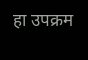हा उपक्रम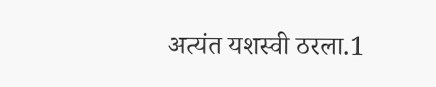अत्यंत यशस्वी ठरला.1